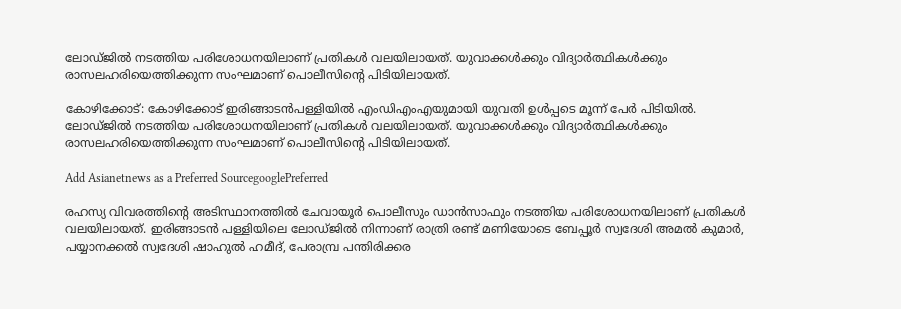ലോഡ്ജില്‍ നടത്തിയ പരിശോധനയിലാണ് പ്രതികള്‍ വലയിലായത്. യുവാക്കള്‍ക്കും വിദ്യാര്‍ത്ഥികള്‍ക്കും രാസലഹരിയെത്തിക്കുന്ന സംഘമാണ് പൊലീസിന്‍റെ പിടിയിലായത്.

കോഴിക്കോട്: കോഴിക്കോട് ഇരിങ്ങാടന്‍പള്ളിയില്‍ എംഡിഎംഎയുമായി യുവതി ഉള്‍പ്പടെ മൂന്ന് പേര്‍ പിടിയില്‍. ലോഡ്ജില്‍ നടത്തിയ പരിശോധനയിലാണ് പ്രതികള്‍ വലയിലായത്. യുവാക്കള്‍ക്കും വിദ്യാര്‍ത്ഥികള്‍ക്കും രാസലഹരിയെത്തിക്കുന്ന സംഘമാണ് പൊലീസിന്‍റെ പിടിയിലായത്.

Add Asianetnews as a Preferred SourcegooglePreferred

രഹസ്യ വിവരത്തിന്റെ അടിസ്ഥാനത്തില്‍ ചേവായൂര്‍ പൊലീസും ഡാന്‍സാഫും നടത്തിയ പരിശോധനയിലാണ് പ്രതികള്‍ വലയിലായത്. ഇരിങ്ങാടന്‍ പള്ളിയിലെ ലോഡ്ജില്‍ നിന്നാണ് രാത്രി രണ്ട് മണിയോടെ ബേപ്പൂര്‍ സ്വദേശി അമല്‍ കുമാര്‍, പയ്യാനക്കല്‍ സ്വദേശി ഷാഹുല്‍ ഹമീദ്, പേരാമ്പ്ര പന്തിരിക്കര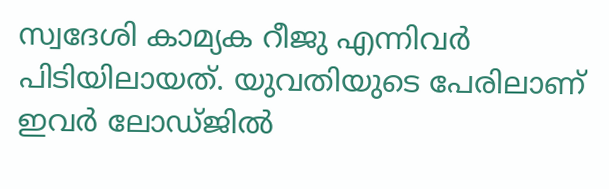സ്വദേശി കാമ്യക റീജു എന്നിവര്‍ പിടിയിലായത്. യുവതിയുടെ പേരിലാണ് ഇവര്‍ ലോഡ്ജില്‍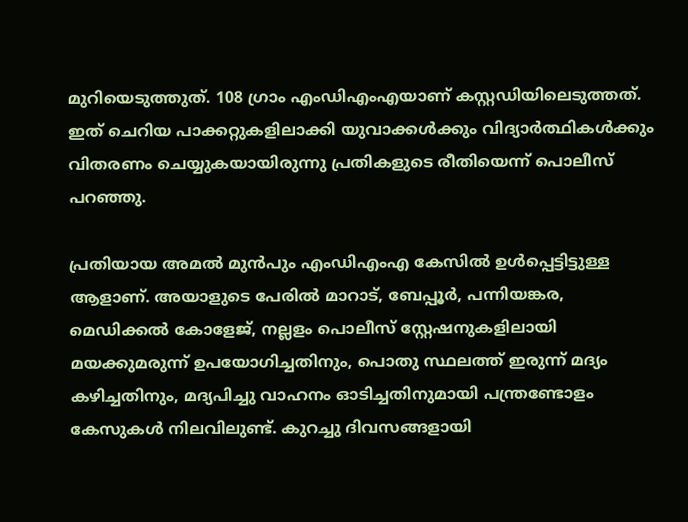മുറിയെടുത്തുത്. 108 ഗ്രാം എംഡിഎംഎയാണ് കസ്റ്റഡിയിലെടുത്തത്. ഇത് ചെറിയ പാക്കറ്റുകളിലാക്കി യുവാക്കള്‍ക്കും വിദ്യാര്‍ത്ഥികള്‍ക്കും വിതരണം ചെയ്യുകയായിരുന്നു പ്രതികളുടെ രീതിയെന്ന് പൊലീസ് പറഞ്ഞു.

പ്രതിയായ അമൽ മുൻപും എംഡിഎംഎ കേസിൽ ഉൾപ്പെട്ടിട്ടുള്ള ആളാണ്. അയാളുടെ പേരിൽ മാറാട്, ബേപ്പൂര്‍, പന്നിയങ്കര, മെഡിക്കല്‍ കോളേജ്, നല്ലളം പൊലീസ് സ്റ്റേഷനുകളിലായി മയക്കുമരുന്ന് ഉപയോഗിച്ചതിനും, പൊതു സ്ഥലത്ത് ഇരുന്ന് മദ്യം കഴിച്ചതിനും, മദ്യപിച്ചു വാഹനം ഓടിച്ചതിനുമായി പന്ത്രണ്ടോളം കേസുകള്‍ നിലവിലുണ്ട്. കുറച്ചു ദിവസങ്ങളായി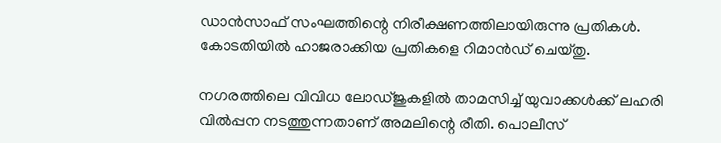ഡാന്‍സാഫ് സംഘത്തിന്റെ നിരീക്ഷണത്തിലായിരുന്നു പ്രതികള്‍. കോടതിയില്‍ ഹാജരാക്കിയ പ്രതികളെ റിമാന്‍ഡ് ചെയ്തു.

നഗരത്തിലെ വിവിധ ലോഡ്ജുകളില്‍ താമസിച്ച് യുവാക്കള്‍ക്ക് ലഹരി വില്‍പ്പന നടത്തുന്നതാണ് അമലിന്റെ രീതി. പൊലീസ്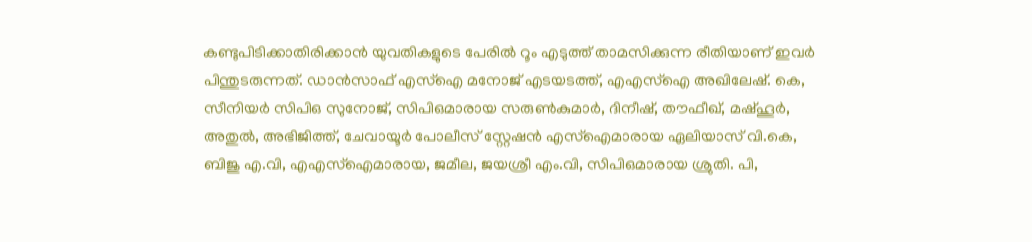കണ്ടുപിടിക്കാതിരിക്കാന്‍ യുവതികളുടെ പേരില്‍ റൂം എടുത്ത് താമസിക്കുന്ന രീതിയാണ് ഇവര്‍ പിന്തുടരുന്നത്. ഡാന്‍സാഫ് എസ്‌ഐ മനോജ് എടയടത്ത്, എഎസ്‌ഐ അഖിലേഷ്. കെ, സീനിയര്‍ സിപിഒ സുനോജ്, സിപിഒമാരായ സരുണ്‍കുമാര്‍, ദിനീഷ്, തൗഫീഖ്, മഷ്ഹൂര്‍, അതുല്‍, അഭിജിത്ത്, ചേവായൂര്‍ പോലീസ് സ്റ്റേഷന്‍ എസ്‌ഐമാരായ ഏലിയാസ് വി.കെ, ബിജു എ.വി, എഎസ്‌ഐമാരായ, ജമീല, ജയശ്രീ എം.വി, സിപിഒമാരായ ശ്രുതി. പി,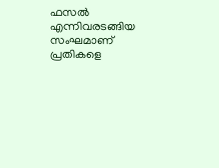ഫസല്‍ എന്നിവരടങ്ങിയ സംഘമാണ് പ്രതികളെ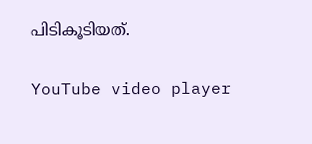പിടികൂടിയത്.

YouTube video player